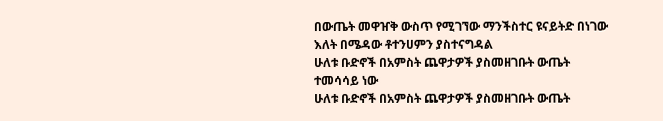በውጤት መዋዠቅ ውስጥ የሚገኘው ማንችስተር ዩናይትድ በነገው እለት በሜዳው ቶተንሀምን ያስተናግዳል
ሁለቱ ቡድኖች በአምስት ጨዋታዎች ያስመዘገቡት ውጤት ተመሳሳይ ነው
ሁለቱ ቡድኖች በአምስት ጨዋታዎች ያስመዘገቡት ውጤት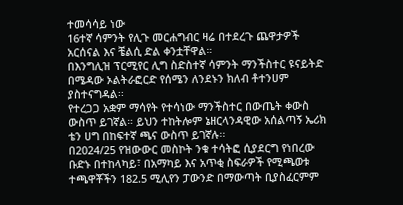ተመሳሳይ ነው
16ተኛ ሳምንት የሊጉ መርሐግብር ዛሬ በተደረጉ ጨዋታዎች አርሰናል እና ቼልሲ ድል ቀንቷቸዋል።
በእንግሊዝ ፕርሚየር ሊግ ስድስተኛ ሳምንት ማንችስተር ዩናይትድ በሜዳው ኦልትራፎርድ የሰሜን ለንደኑን ክለብ ቶተንሀም ያስተናግዳል፡፡
የተረጋጋ አቋም ማሳየት የተሳነው ማንችስተር በውጤት ቀውስ ውስጥ ይገኛል። ይህን ተከትሎም ኔዘርላንዳዊው አሰልጣኝ ኤሪክ ቴን ሀግ በከፍተኛ ጫና ውስጥ ይገኛሉ፡፡
በ2024/25 የዝውውር መስኮት ንቁ ተሳትፎ ሲያደርግ የነበረው ቡድኑ በተከላካይ፣ በአማካይ እና አጥቂ ስፍራዎች የሚጫወቱ ተጫዋቾችን 182.5 ሚሊየን ፓውንድ በማውጣት ቢያስፈርምም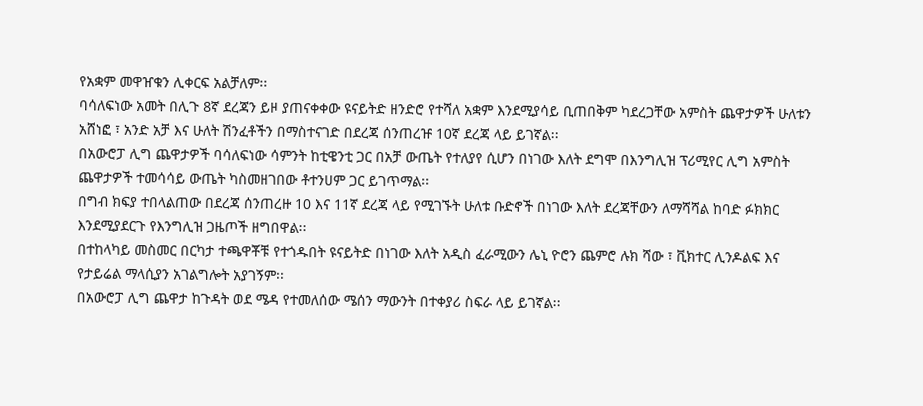የአቋም መዋዠቁን ሊቀርፍ አልቻለም፡፡
ባሳለፍነው አመት በሊጉ 8ኛ ደረጃን ይዞ ያጠናቀቀው ዩናይትድ ዘንድሮ የተሻለ አቋም እንደሚያሳይ ቢጠበቅም ካደረጋቸው አምስት ጨዋታዎች ሁለቱን አሸነፎ ፣ አንድ አቻ እና ሁለት ሽንፈቶችን በማስተናገድ በደረጃ ሰንጠረዡ 10ኛ ደረጃ ላይ ይገኛል፡፡
በአውሮፓ ሊግ ጨዋታዎች ባሳለፍነው ሳምንት ከቲዌንቲ ጋር በአቻ ውጤት የተለያየ ሲሆን በነገው እለት ደግሞ በእንግሊዝ ፕሪሚየር ሊግ አምስት ጨዋታዎች ተመሳሳይ ውጤት ካስመዘገበው ቶተንሀም ጋር ይገጥማል፡፡
በግብ ክፍያ ተበላልጠው በደረጃ ሰንጠረዙ 10 እና 11ኛ ደረጃ ላይ የሚገኙት ሁለቱ ቡድኖች በነገው እለት ደረጃቸውን ለማሻሻል ከባድ ፉክክር እንደሚያደርጉ የእንግሊዝ ጋዜጦች ዘግበዋል፡፡
በተከላካይ መስመር በርካታ ተጫዋቾቹ የተጎዱበት ዩናይትድ በነገው እለት አዲስ ፈራሚውን ሌኒ ዮሮን ጨምሮ ሉክ ሻው ፣ ቪክተር ሊንዶልፍ እና የታይሬል ማላሲያን አገልግሎት አያገኝም፡፡
በአውሮፓ ሊግ ጨዋታ ከጉዳት ወደ ሜዳ የተመለሰው ሜሰን ማውንት በተቀያሪ ስፍራ ላይ ይገኛል፡፡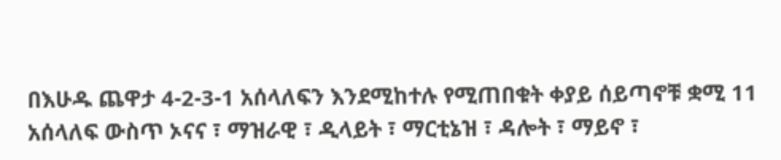በእሁዱ ጨዋታ 4-2-3-1 አሰላለፍን እንደሚከተሉ የሚጠበቁት ቀያይ ሰይጣኖቹ ቋሚ 11 አሰላለፍ ውስጥ ኦናና ፣ ማዝራዊ ፣ ዲላይት ፣ ማርቲኔዝ ፣ ዳሎት ፣ ማይኖ ፣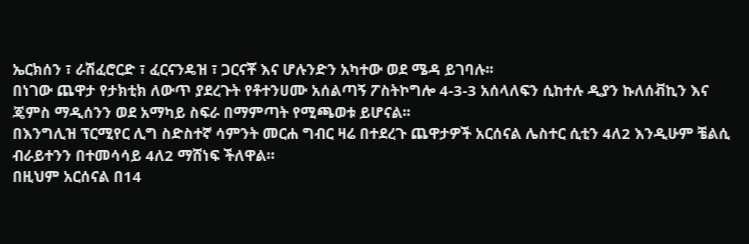ኤርክሰን ፣ ራሽፈሮርድ ፣ ፈርናንዴዝ ፣ ጋርናቾ እና ሆሉንድን አካተው ወደ ሜዳ ይገባሉ፡፡
በነገው ጨዋታ የታክቲክ ለውጥ ያደረጉት የቶተንሀሙ አሰልጣኝ ፖስትኮግሎ 4-3-3 አሰላለፍን ሲከተሉ ዲያን ኩለሰቭኪን እና ጄምስ ማዲሰንን ወደ አማካይ ስፍራ በማምጣት የሚጫወቱ ይሆናል፡፡
በእንግሊዝ ፕርሚየር ሊግ ስድስተኛ ሳምንት መርሐ ግብር ዛሬ በተደረጉ ጨዋታዎች አርሰናል ሌስተር ሲቲን 4ለ2 እንዲሁም ቼልሲ ብራይተንን በተመሳሳይ 4ለ2 ማሸነፍ ችለዋል።
በዚህም አርሰናል በ14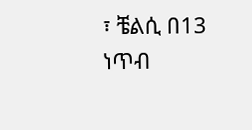፣ ቼልሲ በ13 ነጥብ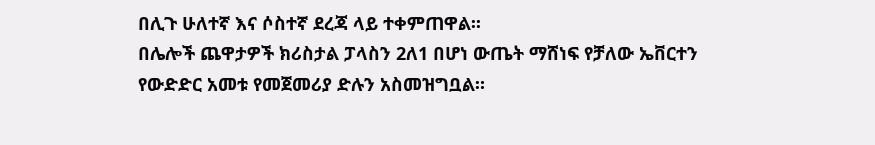በሊጉ ሁለተኛ እና ሶስተኛ ደረጃ ላይ ተቀምጠዋል፡፡
በሌሎች ጨዋታዎች ክሪስታል ፓላስን 2ለ1 በሆነ ውጤት ማሸነፍ የቻለው ኤቨርተን የውድድር አመቱ የመጀመሪያ ድሉን አስመዝግቧል።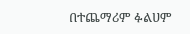በተጨማሪም ፉልሀም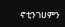ኖቲንገሀምን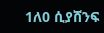1ለ0 ሲያሸንፍ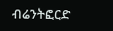ብሬንትፎርድ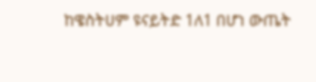ከዌስትሀም ዩናይትድ 1ለ1 በሆነ ውጤት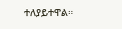ተለያይተዋል።